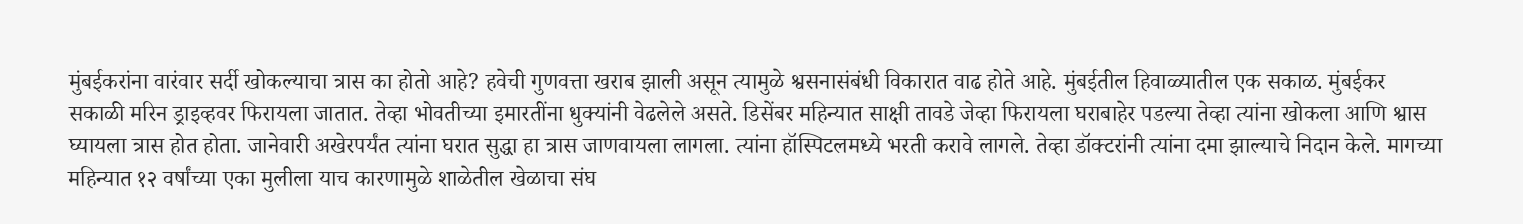मुंबईकरांना वारंवार सर्दी खोकल्याचा त्रास का होतो आहे? हवेची गुणवत्ता खराब झाली असून त्यामुळे श्वसनासंबंधी विकारात वाढ होते आहे. मुंबईतील हिवाळ्यातील एक सकाळ. मुंबईकर सकाळी मरिन ड्राइव्हवर फिरायला जातात. तेव्हा भोवतीच्या इमारतींना धुक्यांनी वेढलेले असते. डिसेंबर महिन्यात साक्षी तावडे जेव्हा फिरायला घराबाहेर पडल्या तेव्हा त्यांना खोकला आणि श्वास घ्यायला त्रास होत होता. जानेवारी अखेरपर्यंत त्यांना घरात सुद्धा हा त्रास जाणवायला लागला. त्यांना हॉस्पिटलमध्ये भरती करावे लागले. तेव्हा डॉक्टरांनी त्यांना दमा झाल्याचे निदान केले. मागच्या महिन्यात १२ वर्षांच्या एका मुलीला याच कारणामुळे शाळेतील खेळाचा संघ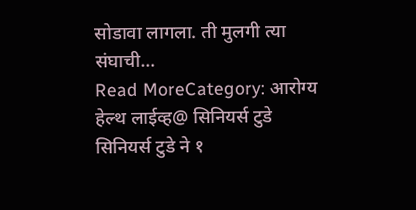सोडावा लागला. ती मुलगी त्या संघाची…
Read MoreCategory: आरोग्य
हेल्थ लाईव्ह@ सिनियर्स टुडे
सिनियर्स टुडे ने १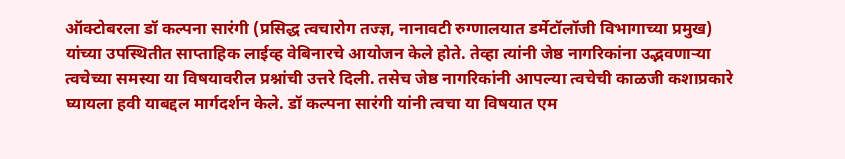ऑक्टोबरला डॉ कल्पना सारंगी (प्रसिद्ध त्वचारोग तज्ज्ञ, नानावटी रुग्णालयात डर्मेटॉलॉजी विभागाच्या प्रमुख) यांच्या उपस्थितीत साप्ताहिक लाईव्ह वेबिनारचे आयोजन केले होते. तेव्हा त्यांनी जेष्ठ नागरिकांना उद्भवणाऱ्या त्वचेच्या समस्या या विषयावरील प्रश्नांची उत्तरे दिली. तसेच जेष्ठ नागरिकांनी आपल्या त्वचेची काळजी कशाप्रकारे घ्यायला हवी याबद्दल मार्गदर्शन केले. डॉ कल्पना सारंगी यांनी त्वचा या विषयात एम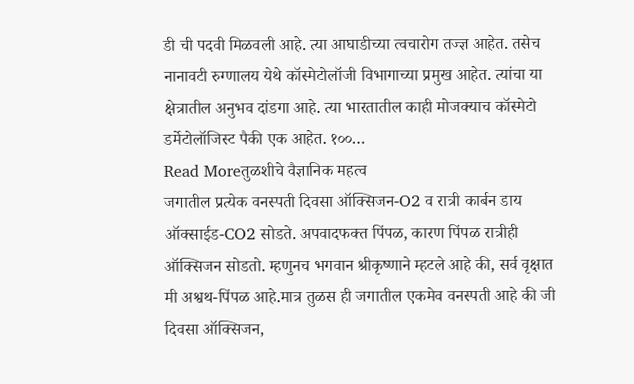डी ची पदवी मिळवली आहे. त्या आघाडीच्या त्वचारोग तज्ज्ञ आहेत. तसेच नानावटी रुग्णालय येथे कॉस्मेटोलॉजी विभागाच्या प्रमुख आहेत. त्यांचा या क्षेत्रातील अनुभव दांडगा आहे. त्या भारतातील काही मोजक्याच कॉस्मेटो डर्मेटोलॉजिस्ट पैकी एक आहेत. १००…
Read Moreतुळशीचे वैज्ञानिक महत्व
जगातील प्रत्येक वनस्पती दिवसा ऑक्सिजन-O2 व रात्री कार्बन डाय ऑक्साईड-CO2 सोडते. अपवादफक्त पिंपळ, कारण पिंपळ रात्रीही ऑक्सिजन सोडतो. म्हणुनच भगवान श्रीकृष्णाने म्हटले आहे की, सर्व वृक्षात मी अश्वथ-पिंपळ आहे.मात्र तुळस ही जगातील एकमेव वनस्पती आहे की जी दिवसा ऑक्सिजन,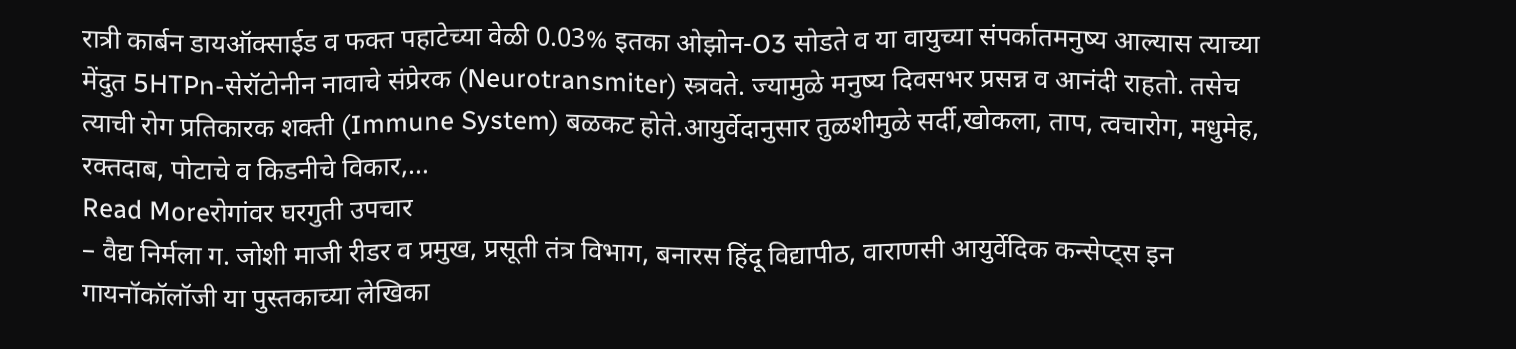रात्री कार्बन डायऑक्साईड व फक्त पहाटेच्या वेळी 0.03% इतका ओझोन-O3 सोडते व या वायुच्या संपर्कातमनुष्य आल्यास त्याच्या मेंदुत 5HTPn-सेरॉटोनीन नावाचे संप्रेरक (Neurotransmiter) स्त्रवते. ज्यामुळे मनुष्य दिवसभर प्रसन्न व आनंदी राहतो. तसेच त्याची रोग प्रतिकारक शक्ती (Immune System) बळकट होते.आयुर्वेदानुसार तुळशीमुळे सर्दी,खोकला, ताप, त्वचारोग, मधुमेह, रक्तदाब, पोटाचे व किडनीचे विकार,…
Read Moreरोगांवर घरगुती उपचार
– वैद्य निर्मला ग. जोशी माजी रीडर व प्रमुख, प्रसूती तंत्र विभाग, बनारस हिंदू विद्यापीठ, वाराणसी आयुर्वेदिक कन्सेप्ट्स इन गायनॉकॉलॉजी या पुस्तकाच्या लेखिका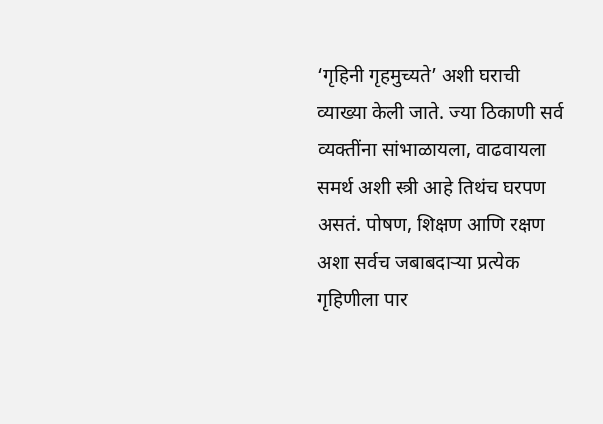‘गृहिनी गृहमुच्यते’ अशी घराची व्याख्या केली जाते. ज्या ठिकाणी सर्व व्यक्तींना सांभाळायला, वाढवायला समर्थ अशी स्त्री आहे तिथंच घरपण असतं. पोषण, शिक्षण आणि रक्षण अशा सर्वच जबाबदाऱ्या प्रत्येक गृहिणीला पार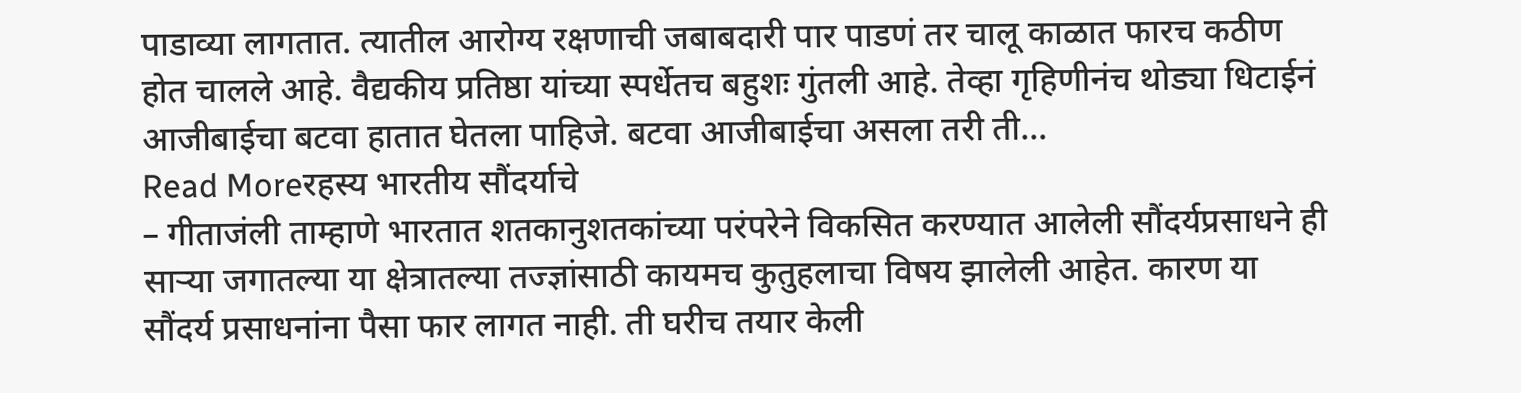पाडाव्या लागतात. त्यातील आरोग्य रक्षणाची जबाबदारी पार पाडणं तर चालू काळात फारच कठीण होत चालले आहे. वैद्यकीय प्रतिष्ठा यांच्या स्पर्धेतच बहुशः गुंतली आहे. तेव्हा गृहिणीनंच थोड्या धिटाईनं आजीबाईचा बटवा हातात घेतला पाहिजे. बटवा आजीबाईचा असला तरी ती…
Read Moreरहस्य भारतीय सौंदर्याचे
– गीताजंली ताम्हाणे भारतात शतकानुशतकांच्या परंपरेने विकसित करण्यात आलेली सौंदर्यप्रसाधने ही साऱ्या जगातल्या या क्षेत्रातल्या तज्ज्ञांसाठी कायमच कुतुहलाचा विषय झालेली आहेत. कारण या सौंदर्य प्रसाधनांना पैसा फार लागत नाही. ती घरीच तयार केली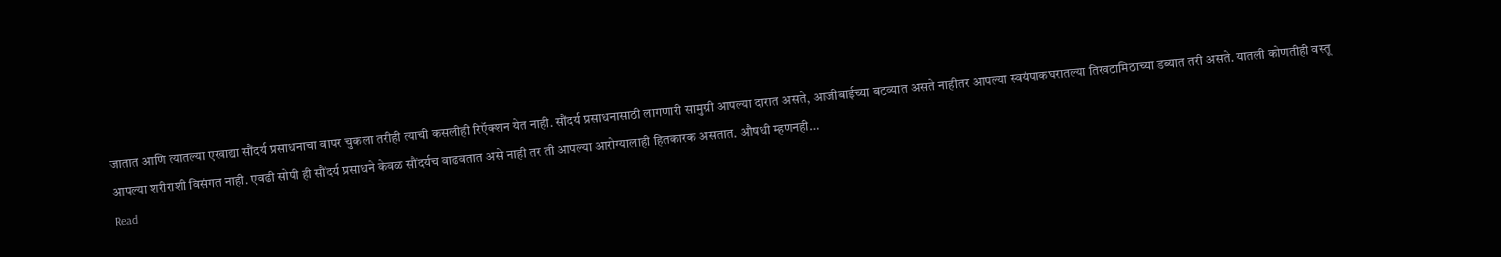जातात आणि त्यातल्या एखाद्या सौंदर्य प्रसाधनाचा वापर चुकला तरीही त्याची कसलीही रिऍक्शन येत नाही. सौंदर्य प्रसाधनासाठी लागणारी सामुग्री आपल्या दारात असते, आजीबाईच्या बटव्यात असते नाहीतर आपल्या स्वयंपाकघरातल्या तिखटामिठाच्या डब्यात तरी असते. यातली कोणतीही वस्तू आपल्या शरीराशी विसंगत नाही. एवढी सोपी ही सौंदर्य प्रसाधने केवळ सौंदर्यच वाढवतात असे नाही तर ती आपल्या आरोग्यालाही हितकारक असतात. औषधी म्हणनही…
Read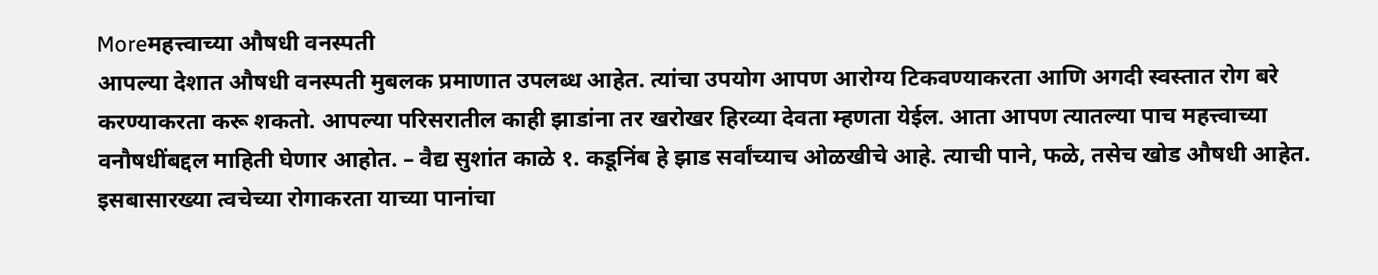Moreमहत्त्वाच्या औषधी वनस्पती
आपल्या देशात औषधी वनस्पती मुबलक प्रमाणात उपलब्ध आहेत. त्यांचा उपयोग आपण आरोग्य टिकवण्याकरता आणि अगदी स्वस्तात रोग बरे करण्याकरता करू शकतो. आपल्या परिसरातील काही झाडांना तर खरोखर हिरव्या देवता म्हणता येईल. आता आपण त्यातल्या पाच महत्त्वाच्या वनौषधींबद्दल माहिती घेणार आहोत. – वैद्य सुशांत काळे १. कडूनिंब हे झाड सर्वांच्याच ओळखीचे आहे. त्याची पाने, फळे, तसेच खोड औषधी आहेत. इसबासारख्या त्वचेच्या रोगाकरता याच्या पानांचा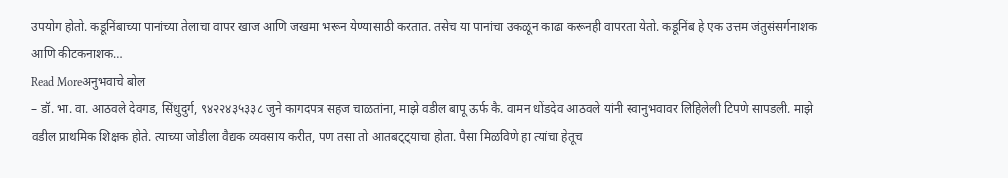उपयोग होतो. कडूनिंबाच्या पानांच्या तेलाचा वापर खाज आणि जखमा भरून येण्यासाठी करतात. तसेच या पानांचा उकळून काढा करूनही वापरता येतो. कडूनिंब हे एक उत्तम जंतुसंसर्गनाशक आणि कीटकनाशक…
Read Moreअनुभवाचे बोल
– डॉ. भा. वा. आठवले देवगड, सिंधुदुर्ग, ९४२२४३५३३८ जुने कागदपत्र सहज चाळतांना, माझे वडील बापू ऊर्फ कै. वामन धोंडदेव आठवले यांनी स्वानुभवावर लिहिलेली टिपणे सापडली. माझे वडील प्राथमिक शिक्षक होते. त्याच्या जोडीला वैद्यक व्यवसाय करीत, पण तसा तो आतबट्ट्याचा होता. पैसा मिळविणे हा त्यांचा हेतूच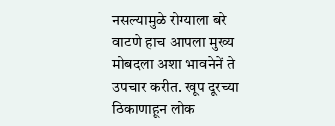नसल्यामुळे रोग्याला बरे वाटणे हाच आपला मुख्य मोबदला अशा भावनेनें ते उपचार करीत. खूप दूरच्या ठिकाणाहून लोक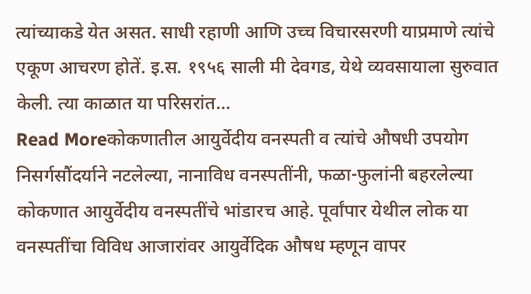त्यांच्याकडे येत असत. साधी रहाणी आणि उच्च विचारसरणी याप्रमाणे त्यांचे एकूण आचरण होतें. इ.स. १९५६ साली मी देवगड, येथे व्यवसायाला सुरुवात केली. त्या काळात या परिसरांत…
Read Moreकोकणातील आयुर्वेदीय वनस्पती व त्यांचे औषधी उपयोग
निसर्गसौंदर्याने नटलेल्या, नानाविध वनस्पतींनी, फळा-फुलांनी बहरलेल्या कोकणात आयुर्वेदीय वनस्पतींचे भांडारच आहे. पूर्वांपार येथील लोक या वनस्पतींचा विविध आजारांवर आयुर्वेदिक औषध म्हणून वापर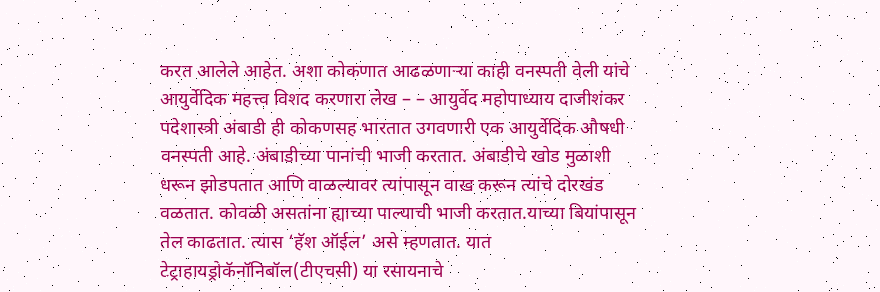करत आलेले आहेत. अशा कोकणात आढळणाऱ्या काही वनस्पती वेली यांचे आयुर्वेदिक महत्त्व विशद करणारा लेख – – आयुर्वेद महोपाध्याय दाजीशंकर पदेशास्त्री अंबाडी ही कोकणसह भारतात उगवणारी एक आयुर्वेदिक औषधी वनस्पती आहे. अंबाडीच्या पानांची भाजी करतात. अंबाडीचे खोड मुळाशी धरून झोडपतात आणि वाळल्यावर त्यांपासून वाख करून त्यांचे दोरखंड वळतात. कोवळी असतांना ह्याच्या पाल्याची भाजी करतात.याच्या बियांपासून तेल काढतात. त्यास ‘हॅश ऑईल’ असे म्हणतात. यात टेट्राहायड्रोकॅनॉनिबॉल(टीएचसी) या रसायनाचे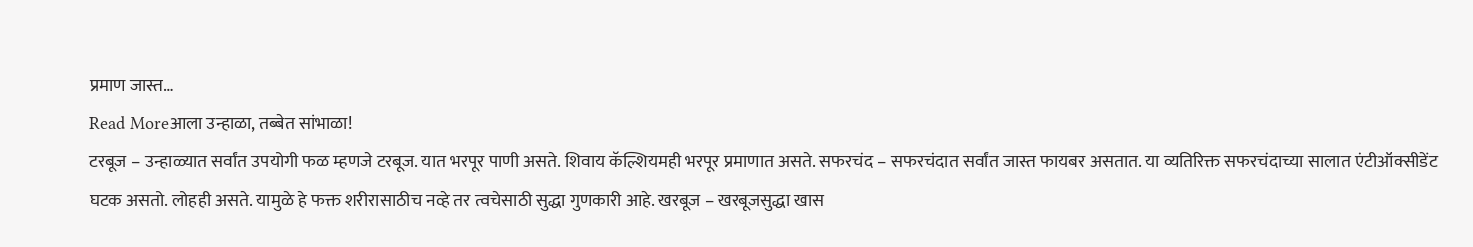प्रमाण जास्त…
Read Moreआला उन्हाळा, तब्बेत सांभाळा!
टरबूज – उन्हाळ्यात सर्वांत उपयोगी फळ म्हणजे टरबूज. यात भरपूर पाणी असते. शिवाय कॅल्शियमही भरपूर प्रमाणात असते. सफरचंद – सफरचंदात सर्वांत जास्त फायबर असतात. या व्यतिरिक्त सफरचंदाच्या सालात एंटीऑक्सीडेंट घटक असतो. लोहही असते. यामुळे हे फक्त शरीरासाठीच नव्हे तर त्वचेसाठी सुद्धा गुणकारी आहे. खरबूज – खरबूजसुद्धा खास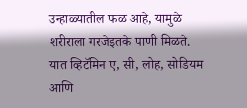उन्हाळ्यातील फळ आहे, यामुळे शरीराला गरजेइतके पाणी मिळते. यात व्हिटॅमिन ए, सी, लोह, सोडियम आणि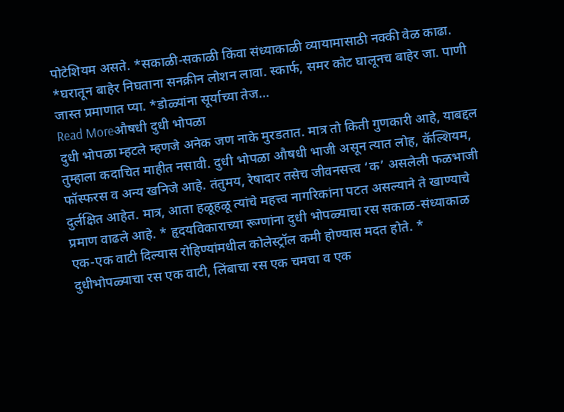पोटेशियम असते. *सकाळी-सकाळी किंवा संध्याकाळी व्यायामासाठी नक्की वेळ काढा. *घरातून बाहेर निघताना सनक्रीन लोशन लावा. स्कार्फ, समर कोट घालूनच बाहेर जा. पाणी जास्त प्रमाणात प्या. *डोळ्यांना सूर्याच्या तेज…
Read Moreऔषधी दुधी भोपळा
दुधी भोपळा म्हटले म्हणजे अनेक जण नाके मुरडतात. मात्र तो किती गुणकारी आहे, याबद्दल तुम्हाला कदाचित माहीत नसावी. दुधी भोपळा औषधी भाजी असून त्यात लोह, कॅल्शियम, फॉस्फरस व अन्य खनिजे आहे. तंतुमय, रेषादार तसेच जीवनसत्त्व ‘क’ असलेली फळभाजी दुर्लक्षित आहेत. मात्र, आता हळूहळू त्यांचे महत्त्व नागरिकांना पटत असल्याने ते खाण्याचे प्रमाण वाढले आहे. * हृदयविकाराच्या रूग्णांना दुधी भोपळ्याचा रस सकाळ-संध्याकाळ एक-एक वाटी दिल्यास रोहिण्यांमधील कोलेस्ट्रॉल कमी होण्यास मदत होते. * दुधीभोपळ्याचा रस एक वाटी, लिंबाचा रस एक चमचा व एक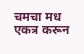चमचा मध एकत्र करून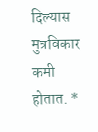दिल्यास मुत्रविकार कमी होतात. *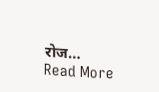रोज…
Read More